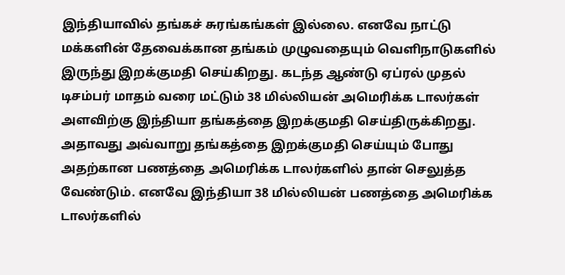இந்தியாவில் தங்கச் சுரங்கங்கள் இல்லை. எனவே நாட்டு மக்களின் தேவைக்கான தங்கம் முழுவதையும் வெளிநாடுகளில் இருந்து இறக்குமதி செய்கிறது. கடந்த ஆண்டு ஏப்ரல் முதல் டிசம்பர் மாதம் வரை மட்டும் 38 மில்லியன் அமெரிக்க டாலர்கள் அளவிற்கு இந்தியா தங்கத்தை இறக்குமதி செய்திருக்கிறது.
அதாவது அவ்வாறு தங்கத்தை இறக்குமதி செய்யும் போது அதற்கான பணத்தை அமெரிக்க டாலர்களில் தான் செலுத்த வேண்டும். எனவே இந்தியா 38 மில்லியன் பணத்தை அமெரிக்க டாலர்களில்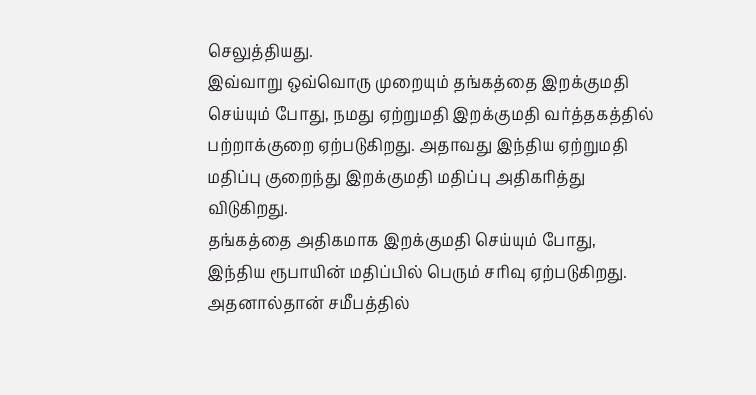செலுத்தியது.
இவ்வாறு ஒவ்வொரு முறையும் தங்கத்தை இறக்குமதி செய்யும் போது, நமது ஏற்றுமதி இறக்குமதி வர்த்தகத்தில் பற்றாக்குறை ஏற்படுகிறது. அதாவது இந்திய ஏற்றுமதி மதிப்பு குறைந்து இறக்குமதி மதிப்பு அதிகரித்து விடுகிறது.
தங்கத்தை அதிகமாக இறக்குமதி செய்யும் போது, இந்திய ரூபாயின் மதிப்பில் பெரும் சரிவு ஏற்படுகிறது. அதனால்தான் சமீபத்தில்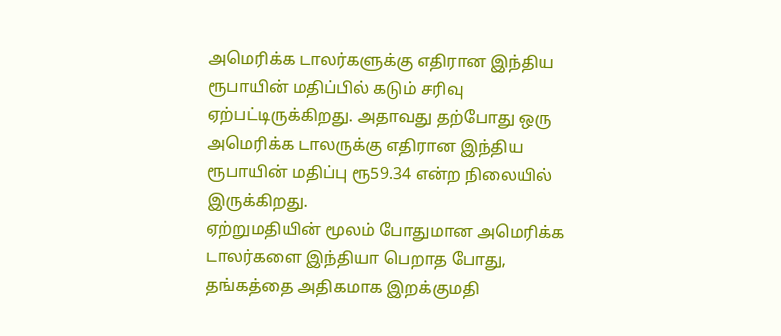அமெரிக்க டாலர்களுக்கு எதிரான இந்திய ரூபாயின் மதிப்பில் கடும் சரிவு ஏற்பட்டிருக்கிறது. அதாவது தற்போது ஒரு அமெரிக்க டாலருக்கு எதிரான இந்திய ரூபாயின் மதிப்பு ரூ59.34 என்ற நிலையில் இருக்கிறது.
ஏற்றுமதியின் மூலம் போதுமான அமெரிக்க டாலர்களை இந்தியா பெறாத போது, தங்கத்தை அதிகமாக இறக்குமதி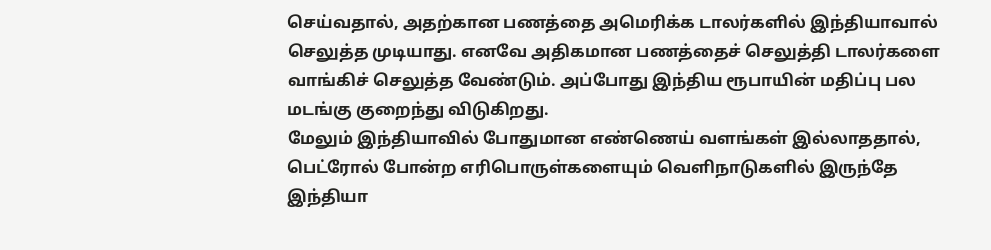செய்வதால், அதற்கான பணத்தை அமெரிக்க டாலர்களில் இந்தியாவால் செலுத்த முடியாது. எனவே அதிகமான பணத்தைச் செலுத்தி டாலர்களை வாங்கிச் செலுத்த வேண்டும். அப்போது இந்திய ரூபாயின் மதிப்பு பல மடங்கு குறைந்து விடுகிறது.
மேலும் இந்தியாவில் போதுமான எண்ணெய் வளங்கள் இல்லாததால், பெட்ரோல் போன்ற எரிபொருள்களையும் வெளிநாடுகளில் இருந்தே இந்தியா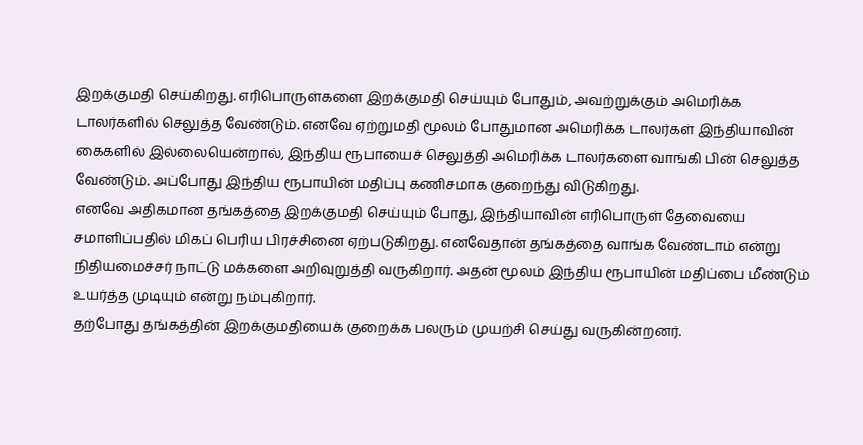இறக்குமதி செய்கிறது. எரிபொருள்களை இறக்குமதி செய்யும் போதும், அவற்றுக்கும் அமெரிக்க டாலர்களில் செலுத்த வேண்டும். எனவே ஏற்றுமதி மூலம் போதுமான அமெரிக்க டாலர்கள் இந்தியாவின் கைகளில் இல்லையென்றால், இந்திய ரூபாயைச் செலுத்தி அமெரிக்க டாலர்களை வாங்கி பின் செலுத்த வேண்டும். அப்போது இந்திய ரூபாயின் மதிப்பு கணிசமாக குறைந்து விடுகிறது.
எனவே அதிகமான தங்கத்தை இறக்குமதி செய்யும் போது, இந்தியாவின் எரிபொருள் தேவையை சமாளிப்பதில் மிகப் பெரிய பிரச்சினை ஏற்படுகிறது. எனவேதான் தங்கத்தை வாங்க வேண்டாம் என்று நிதியமைச்சர் நாட்டு மக்களை அறிவுறுத்தி வருகிறார். அதன் மூலம் இந்திய ரூபாயின் மதிப்பை மீண்டும் உயர்த்த முடியும் என்று நம்புகிறார்.
தற்போது தங்கத்தின் இறக்குமதியைக் குறைக்க பலரும் முயற்சி செய்து வருகின்றனர்.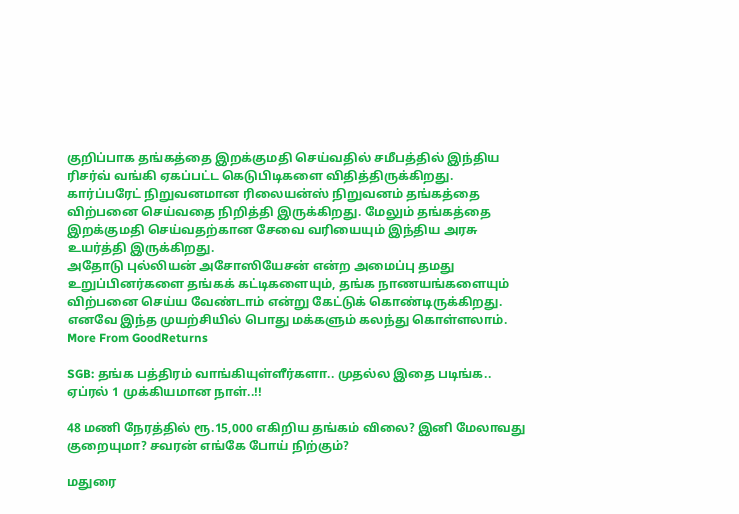குறிப்பாக தங்கத்தை இறக்குமதி செய்வதில் சமீபத்தில் இந்திய ரிசர்வ் வங்கி ஏகப்பட்ட கெடுபிடிகளை விதித்திருக்கிறது. கார்ப்பரேட் நிறுவனமான ரிலையன்ஸ் நிறுவனம் தங்கத்தை விற்பனை செய்வதை நிறித்தி இருக்கிறது. மேலும் தங்கத்தை இறக்குமதி செய்வதற்கான சேவை வரியையும் இந்திய அரசு உயர்த்தி இருக்கிறது.
அதோடு புல்லியன் அசோஸியேசன் என்ற அமைப்பு தமது உறுப்பினர்களை தங்கக் கட்டிகளையும், தங்க நாணயங்களையும் விற்பனை செய்ய வேண்டாம் என்று கேட்டுக் கொண்டிருக்கிறது. எனவே இந்த முயற்சியில் பொது மக்களும் கலந்து கொள்ளலாம்.
More From GoodReturns

SGB: தங்க பத்திரம் வாங்கியுள்ளீர்களா.. முதல்ல இதை படிங்க.. ஏப்ரல் 1 முக்கியமான நாள்..!!

48 மணி நேரத்தில் ரூ.15,000 எகிறிய தங்கம் விலை? இனி மேலாவது குறையுமா? சவரன் எங்கே போய் நிற்கும்?

மதுரை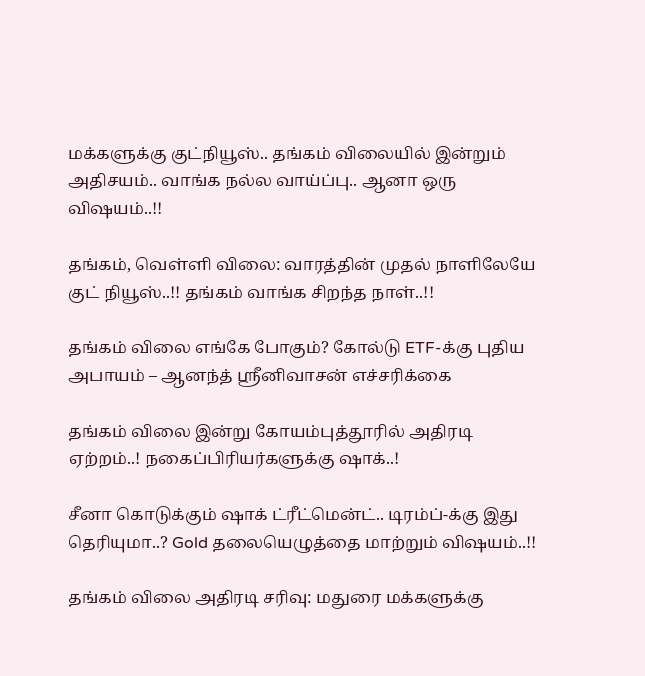மக்களுக்கு குட்நியூஸ்.. தங்கம் விலையில் இன்றும் அதிசயம்.. வாங்க நல்ல வாய்ப்பு.. ஆனா ஒரு விஷயம்..!!

தங்கம், வெள்ளி விலை: வாரத்தின் முதல் நாளிலேயே குட் நியூஸ்..!! தங்கம் வாங்க சிறந்த நாள்..!!

தங்கம் விலை எங்கே போகும்? கோல்டு ETF-க்கு புதிய அபாயம் – ஆனந்த் ஸ்ரீனிவாசன் எச்சரிக்கை

தங்கம் விலை இன்று கோயம்புத்தூரில் அதிரடி ஏற்றம்..! நகைப்பிரியர்களுக்கு ஷாக்..!

சீனா கொடுக்கும் ஷாக் ட்ரீட்மென்ட்.. டிரம்ப்-க்கு இது தெரியுமா..? Gold தலையெழுத்தை மாற்றும் விஷயம்..!!

தங்கம் விலை அதிரடி சரிவு: மதுரை மக்களுக்கு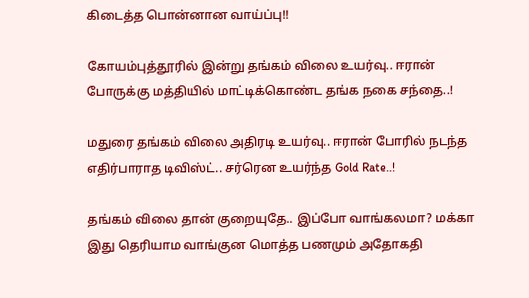கிடைத்த பொன்னான வாய்ப்பு!!

கோயம்புத்தூரில் இன்று தங்கம் விலை உயர்வு.. ஈரான் போருக்கு மத்தியில் மாட்டிக்கொண்ட தங்க நகை சந்தை..!

மதுரை தங்கம் விலை அதிரடி உயர்வு.. ஈரான் போரில் நடந்த எதிர்பாராத டிவிஸ்ட்.. சர்ரென உயர்ந்த Gold Rate..!

தங்கம் விலை தான் குறையுதே.. இப்போ வாங்கலமா? மக்கா இது தெரியாம வாங்குன மொத்த பணமும் அதோகதி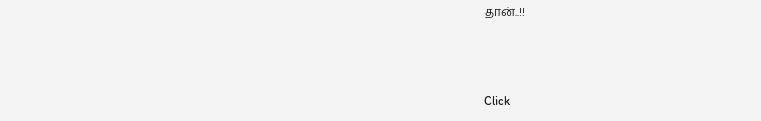தான்..!!



Click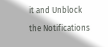it and Unblock the Notifications